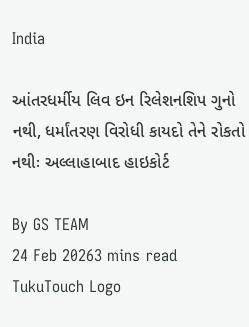India

આંતરધર્મીય લિવ ઇન રિલેશનશિપ ગુનો નથી, ધર્માંતરણ વિરોધી કાયદો તેને રોકતો નથીઃ અલ્લાહાબાદ હાઇકોર્ટ

By GS TEAM
24 Feb 20263 mins read
TukuTouch Logo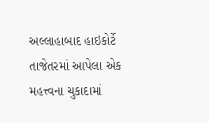અલ્લાહાબાદ હાઇકોર્ટે તાજેતરમાં આપેલા એક મહત્ત્વના ચુકાદામાં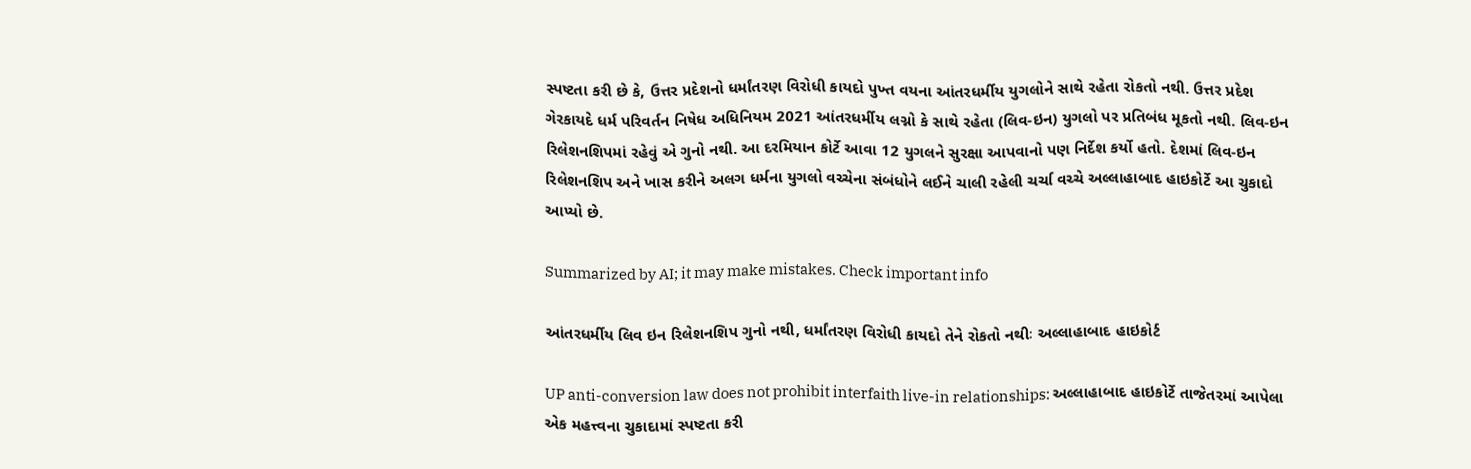સ્પષ્ટતા કરી છે કે, ઉત્તર પ્રદેશનો ધર્માંતરણ વિરોધી કાયદો પુખ્ત વયના આંતરધર્મીય યુગલોને સાથે રહેતા રોકતો નથી. ઉત્તર પ્રદેશ ગેરકાયદે ધર્મ પરિવર્તન નિષેધ અધિનિયમ 2021 આંતરધર્મીય લગ્નો કે સાથે રહેતા (લિવ-ઇન) યુગલો પર પ્રતિબંધ મૂકતો નથી. લિવ-ઇન રિલેશનશિપમાં રહેવું એ ગુનો નથી. આ દરમિયાન કોર્ટે આવા 12 યુગલને સુરક્ષા આપવાનો પણ નિર્દેશ કર્યો હતો. દેશમાં લિવ-ઇન રિલેશનશિપ અને ખાસ કરીને અલગ ધર્મના યુગલો વચ્ચેના સંબંધોને લઈને ચાલી રહેલી ચર્ચા વચ્ચે અલ્લાહાબાદ હાઇકોર્ટે આ ચુકાદો આપ્યો છે.

Summarized by AI; it may make mistakes. Check important info

આંતરધર્મીય લિવ ઇન રિલેશનશિપ ગુનો નથી, ધર્માંતરણ વિરોધી કાયદો તેને રોકતો નથીઃ અલ્લાહાબાદ હાઇકોર્ટ

UP anti-conversion law does not prohibit interfaith live-in relationships: અલ્લાહાબાદ હાઇકોર્ટે તાજેતરમાં આપેલા એક મહત્ત્વના ચુકાદામાં સ્પષ્ટતા કરી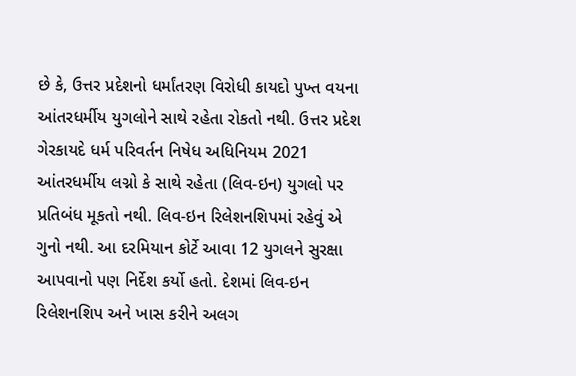છે કે, ઉત્તર પ્રદેશનો ધર્માંતરણ વિરોધી કાયદો પુખ્ત વયના આંતરધર્મીય યુગલોને સાથે રહેતા રોકતો નથી. ઉત્તર પ્રદેશ ગેરકાયદે ધર્મ પરિવર્તન નિષેધ અધિનિયમ 2021 આંતરધર્મીય લગ્નો કે સાથે રહેતા (લિવ-ઇન) યુગલો પર પ્રતિબંધ મૂકતો નથી. લિવ-ઇન રિલેશનશિપમાં રહેવું એ ગુનો નથી. આ દરમિયાન કોર્ટે આવા 12 યુગલને સુરક્ષા આપવાનો પણ નિર્દેશ કર્યો હતો. દેશમાં લિવ-ઇન રિલેશનશિપ અને ખાસ કરીને અલગ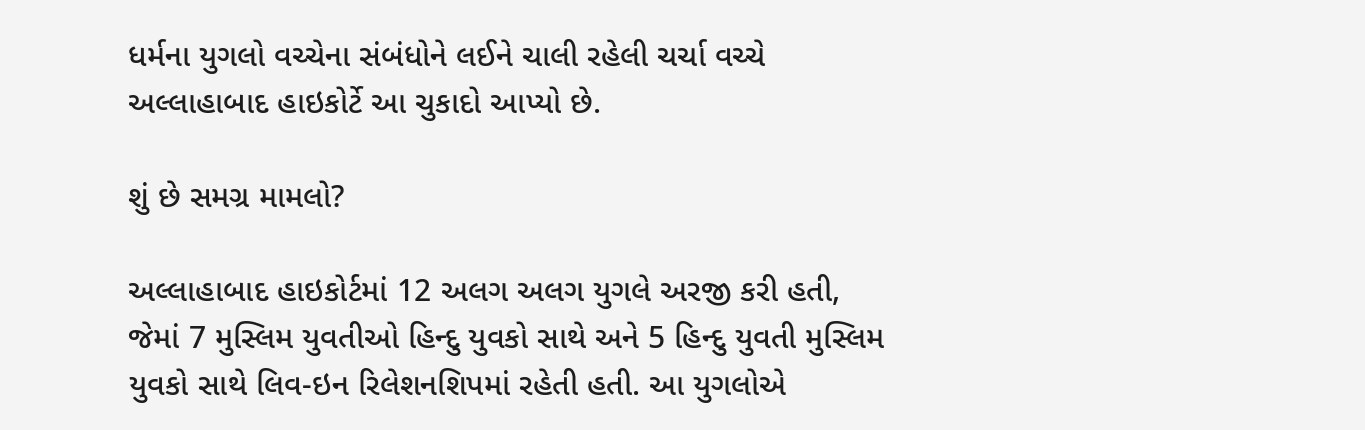ધર્મના યુગલો વચ્ચેના સંબંધોને લઈને ચાલી રહેલી ચર્ચા વચ્ચે અલ્લાહાબાદ હાઇકોર્ટે આ ચુકાદો આપ્યો છે.

શું છે સમગ્ર મામલો?

અલ્લાહાબાદ હાઇકોર્ટમાં 12 અલગ અલગ યુગલે અરજી કરી હતી, જેમાં 7 મુસ્લિમ યુવતીઓ હિન્દુ યુવકો સાથે અને 5 હિન્દુ યુવતી મુસ્લિમ યુવકો સાથે લિવ-ઇન રિલેશનશિપમાં રહેતી હતી. આ યુગલોએ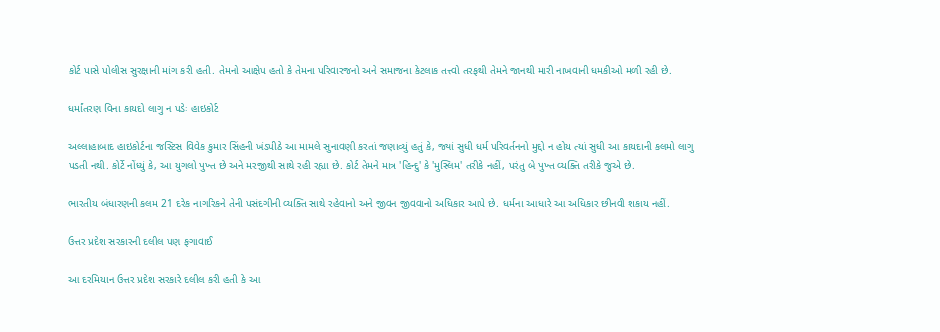કોર્ટ પાસે પોલીસ સુરક્ષાની માંગ કરી હતી. તેમનો આક્ષેપ હતો કે તેમના પરિવારજનો અને સમાજના કેટલાક તત્ત્વો તરફથી તેમને જાનથી મારી નાખવાની ધમકીઓ મળી રહી છે.

ધર્માંતરણ વિના કાયદો લાગુ ન પડેઃ હાઇકોર્ટ

અલ્લાહાબાદ હાઇકોર્ટના જસ્ટિસ વિવેક કુમાર સિંહની ખંડપીઠે આ મામલે સુનાવણી કરતાં જણાવ્યું હતું કે, જ્યાં સુધી ધર્મ પરિવર્તનનો મુદ્દો ન હોય ત્યાં સુધી આ કાયદાની કલમો લાગુ પડતી નથી. કોર્ટે નોંધ્યું કે, આ યુગલો પુખ્ત છે અને મરજીથી સાથે રહી રહ્યા છે. કોર્ટ તેમને માત્ર 'હિન્દુ' કે 'મુસ્લિમ' તરીકે નહીં, પરંતુ બે પુખ્ત વ્યક્તિ તરીકે જુએ છે.

ભારતીય બંધારણની કલમ 21 દરેક નાગરિકને તેની પસંદગીની વ્યક્તિ સાથે રહેવાનો અને જીવન જીવવાનો અધિકાર આપે છે. ધર્મના આધારે આ અધિકાર છીનવી શકાય નહીં.

ઉત્તર પ્રદેશ સરકારની દલીલ પણ ફગાવાઈ

આ દરમિયાન ઉત્તર પ્રદેશ સરકારે દલીલ કરી હતી કે આ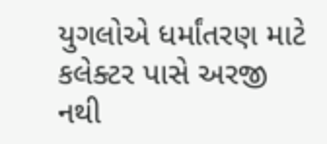યુગલોએ ધર્માંતરણ માટે કલેક્ટર પાસે અરજી નથી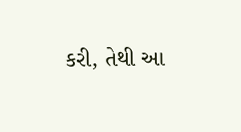કરી, તેથી આ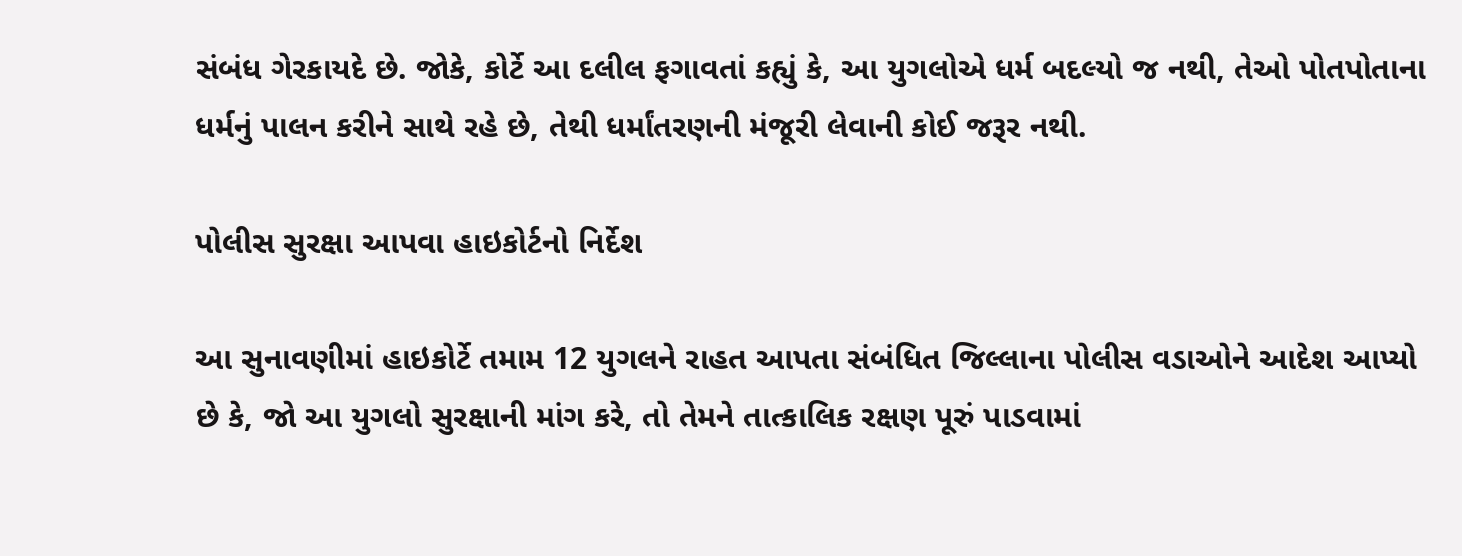સંબંધ ગેરકાયદે છે. જોકે, કોર્ટે આ દલીલ ફગાવતાં કહ્યું કે, આ યુગલોએ ધર્મ બદલ્યો જ નથી, તેઓ પોતપોતાના ધર્મનું પાલન કરીને સાથે રહે છે, તેથી ધર્માંતરણની મંજૂરી લેવાની કોઈ જરૂર નથી.

પોલીસ સુરક્ષા આપવા હાઇકોર્ટનો નિર્દેશ

આ સુનાવણીમાં હાઇકોર્ટે તમામ 12 યુગલને રાહત આપતા સંબંધિત જિલ્લાના પોલીસ વડાઓને આદેશ આપ્યો છે કે, જો આ યુગલો સુરક્ષાની માંગ કરે, તો તેમને તાત્કાલિક રક્ષણ પૂરું પાડવામાં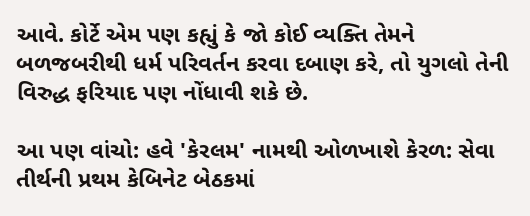આવે. કોર્ટે એમ પણ કહ્યું કે જો કોઈ વ્યક્તિ તેમને બળજબરીથી ધર્મ પરિવર્તન કરવા દબાણ કરે, તો યુગલો તેની વિરુદ્ધ ફરિયાદ પણ નોંધાવી શકે છે.

આ પણ વાંચો: હવે 'કેરલમ' નામથી ઓળખાશે કેરળ: સેવા તીર્થની પ્રથમ કેબિનેટ બેઠકમાં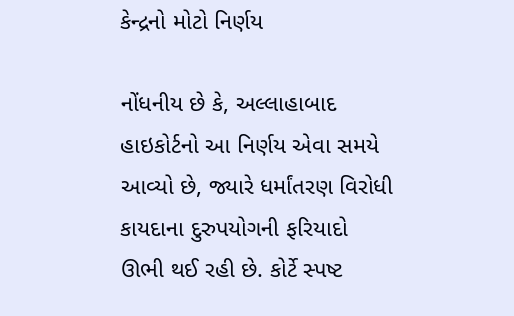કેન્દ્રનો મોટો નિર્ણય

નોંધનીય છે કે, અલ્લાહાબાદ હાઇકોર્ટનો આ નિર્ણય એવા સમયે આવ્યો છે, જ્યારે ધર્માંતરણ વિરોધી કાયદાના દુરુપયોગની ફરિયાદો ઊભી થઈ રહી છે. કોર્ટે સ્પષ્ટ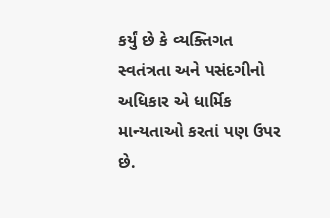કર્યું છે કે વ્યક્તિગત સ્વતંત્રતા અને પસંદગીનો અધિકાર એ ધાર્મિક માન્યતાઓ કરતાં પણ ઉપર છે.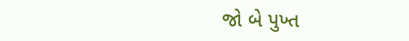જો બે પુખ્ત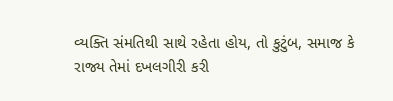વ્યક્તિ સંમતિથી સાથે રહેતા હોય, તો કુટુંબ, સમાજ કે રાજ્ય તેમાં દખલગીરી કરી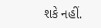શકે નહીં.